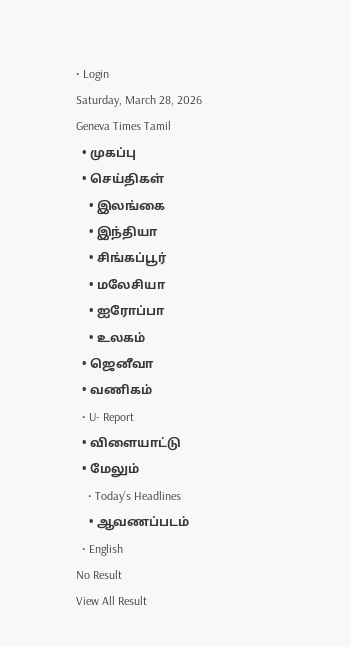• Login
Saturday, March 28, 2026
Geneva Times Tamil
  • முகப்பு
  • செய்திகள்
    • இலங்கை
    • இந்தியா
    • சிங்கப்பூர்
    • மலேசியா
    • ஐரோப்பா
    • உலகம்
  • ஜெனீவா
  • வணிகம்
  • U- Report
  • விளையாட்டு
  • மேலும்
    • Today’s Headlines
    • ஆவணப்படம்
  • English
No Result
View All Result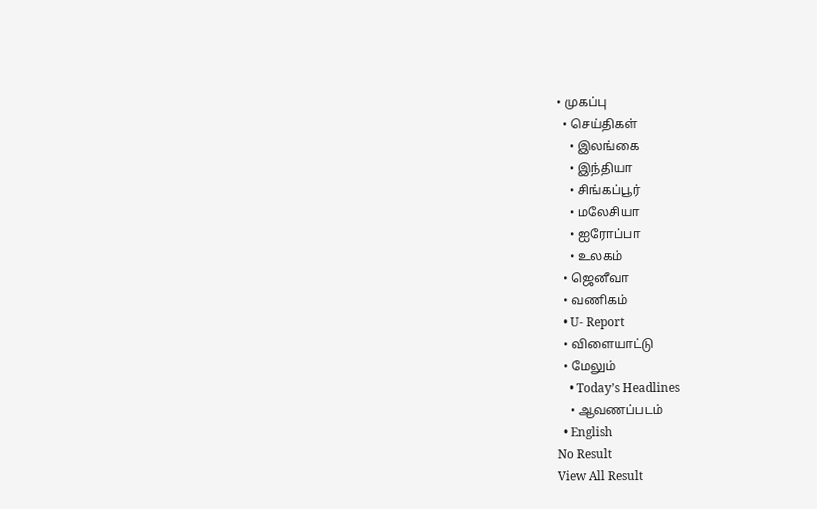• முகப்பு
  • செய்திகள்
    • இலங்கை
    • இந்தியா
    • சிங்கப்பூர்
    • மலேசியா
    • ஐரோப்பா
    • உலகம்
  • ஜெனீவா
  • வணிகம்
  • U- Report
  • விளையாட்டு
  • மேலும்
    • Today’s Headlines
    • ஆவணப்படம்
  • English
No Result
View All Result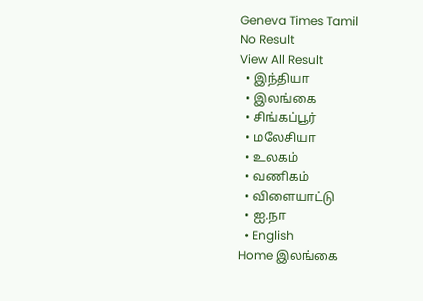Geneva Times Tamil
No Result
View All Result
  • இந்தியா
  • இலங்கை
  • சிங்கப்பூர்
  • மலேசியா
  • உலகம்
  • வணிகம்
  • விளையாட்டு
  • ஐ.நா
  • English
Home இலங்கை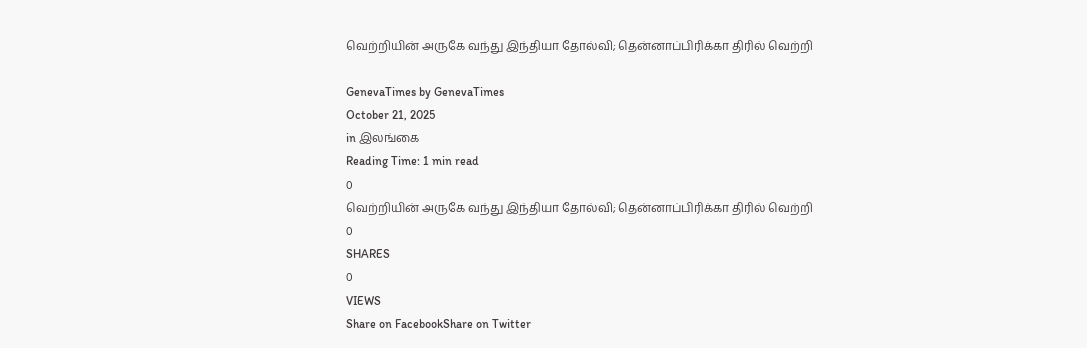வெற்றியின் அருகே வந்து இந்தியா தோல்வி; தென்னாப்பிரிக்கா திரில் வெற்றி

GenevaTimes by GenevaTimes
October 21, 2025
in இலங்கை
Reading Time: 1 min read
0
வெற்றியின் அருகே வந்து இந்தியா தோல்வி; தென்னாப்பிரிக்கா திரில் வெற்றி
0
SHARES
0
VIEWS
Share on FacebookShare on Twitter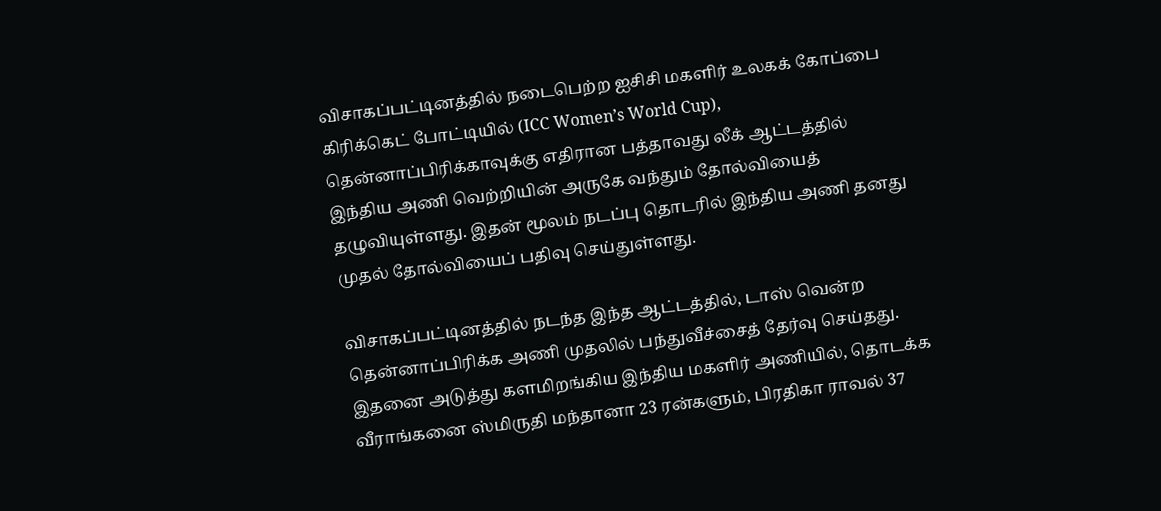விசாகப்பட்டினத்தில் நடைபெற்ற ஐசிசி மகளிர் உலகக் கோப்பை கிரிக்கெட் போட்டியில் (ICC Women’s World Cup), தென்னாப்பிரிக்காவுக்கு எதிரான பத்தாவது லீக் ஆட்டத்தில் இந்திய அணி வெற்றியின் அருகே வந்தும் தோல்வியைத் தழுவியுள்ளது. இதன் மூலம் நடப்பு தொடரில் இந்திய அணி தனது முதல் தோல்வியைப் பதிவு செய்துள்ளது.

விசாகப்பட்டினத்தில் நடந்த இந்த ஆட்டத்தில், டாஸ் வென்ற தென்னாப்பிரிக்க அணி முதலில் பந்துவீச்சைத் தேர்வு செய்தது. இதனை அடுத்து களமிறங்கிய இந்திய மகளிர் அணியில், தொடக்க வீராங்கனை ஸ்மிருதி மந்தானா 23 ரன்களும், பிரதிகா ராவல் 37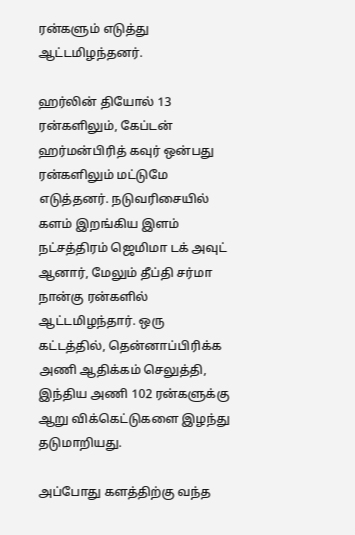ரன்களும் எடுத்து ஆட்டமிழந்தனர்.

ஹர்லின் தியோல் 13 ரன்களிலும், கேப்டன் ஹர்மன்பிரித் கவுர் ஒன்பது ரன்களிலும் மட்டுமே எடுத்தனர். நடுவரிசையில் களம் இறங்கிய இளம் நட்சத்திரம் ஜெமிமா டக் அவுட் ஆனார், மேலும் தீப்தி சர்மா நான்கு ரன்களில் ஆட்டமிழந்தார். ஒரு கட்டத்தில், தென்னாப்பிரிக்க அணி ஆதிக்கம் செலுத்தி, இந்திய அணி 102 ரன்களுக்கு ஆறு விக்கெட்டுகளை இழந்து தடுமாறியது.

அப்போது களத்திற்கு வந்த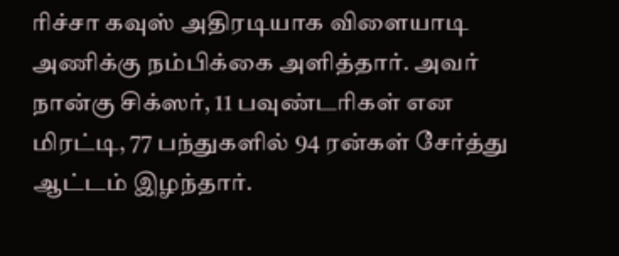ரிச்சா கவுஸ் அதிரடியாக விளையாடி அணிக்கு நம்பிக்கை அளித்தார். அவர் நான்கு சிக்ஸர், 11 பவுண்டரிகள் என மிரட்டி, 77 பந்துகளில் 94 ரன்கள் சேர்த்து ஆட்டம் இழந்தார்.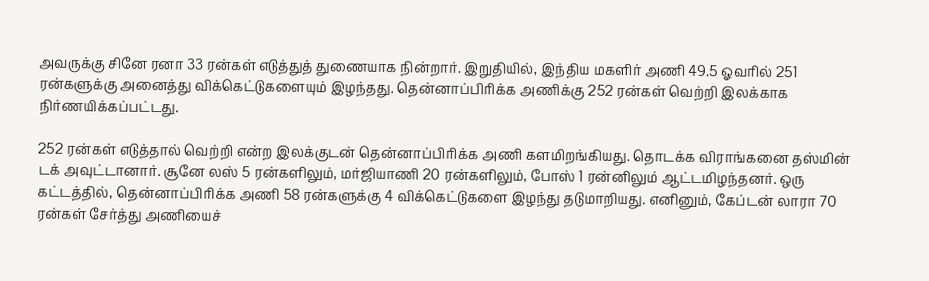அவருக்கு சினே ரனா 33 ரன்கள் எடுத்துத் துணையாக நின்றார். இறுதியில், இந்திய மகளிர் அணி 49.5 ஓவரில் 251 ரன்களுக்கு அனைத்து விக்கெட்டுகளையும் இழந்தது. தென்னாப்பிரிக்க அணிக்கு 252 ரன்கள் வெற்றி இலக்காக நிர்ணயிக்கப்பட்டது.

252 ரன்கள் எடுத்தால் வெற்றி என்ற இலக்குடன் தென்னாப்பிரிக்க அணி களமிறங்கியது. தொடக்க விராங்கனை தஸ்மின் டக் அவுட்டானார். சூனே லஸ் 5 ரன்களிலும், மர்ஜியாணி 20 ரன்களிலும், போஸ் 1 ரன்னிலும் ஆட்டமிழந்தனர். ஒரு கட்டத்தில், தென்னாப்பிரிக்க அணி 58 ரன்களுக்கு 4 விக்கெட்டுகளை இழந்து தடுமாறியது. எனினும், கேப்டன் லாரா 70 ரன்கள் சேர்த்து அணியைச்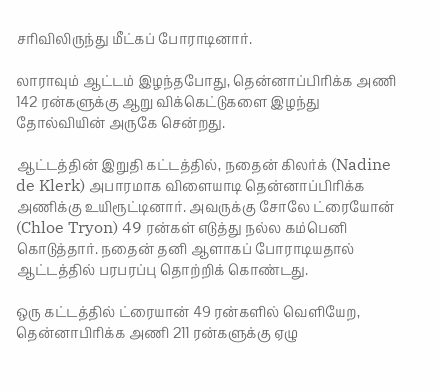சரிவிலிருந்து மீட்கப் போராடினார்.

லாராவும் ஆட்டம் இழந்தபோது, தென்னாப்பிரிக்க அணி 142 ரன்களுக்கு ஆறு விக்கெட்டுகளை இழந்து தோல்வியின் அருகே சென்றது.

ஆட்டத்தின் இறுதி கட்டத்தில், நதைன் கிலர்க் (Nadine de Klerk) அபாரமாக விளையாடி தென்னாப்பிரிக்க அணிக்கு உயிரூட்டினார். அவருக்கு சோலே ட்ரையோன் (Chloe Tryon) 49 ரன்கள் எடுத்து நல்ல கம்பெனி கொடுத்தார். நதைன் தனி ஆளாகப் போராடியதால் ஆட்டத்தில் பரபரப்பு தொற்றிக் கொண்டது.

ஒரு கட்டத்தில் ட்ரையான் 49 ரன்களில் வெளியேற, தென்னாபிரிக்க அணி 211 ரன்களுக்கு ஏழு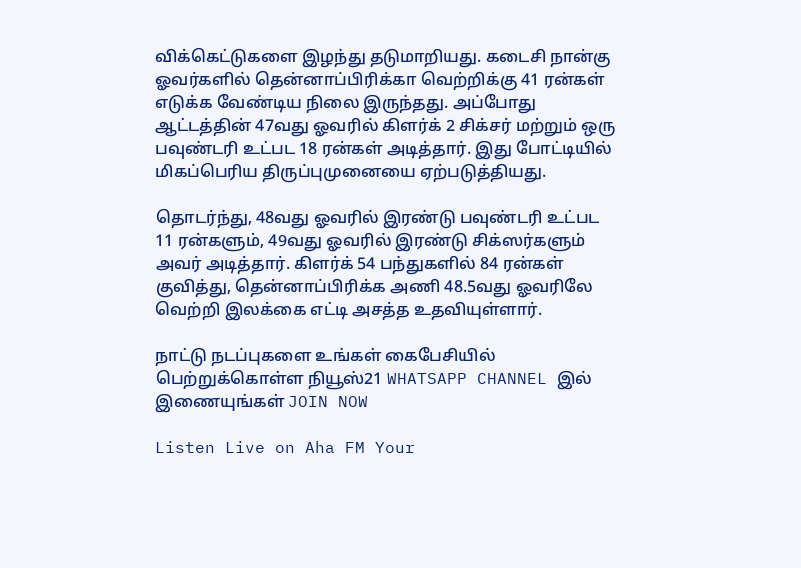விக்கெட்டுகளை இழந்து தடுமாறியது. கடைசி நான்கு ஓவர்களில் தென்னாப்பிரிக்கா வெற்றிக்கு 41 ரன்கள் எடுக்க வேண்டிய நிலை இருந்தது. அப்போது ஆட்டத்தின் 47வது ஓவரில் கிளர்க் 2 சிக்சர் மற்றும் ஒரு பவுண்டரி உட்பட 18 ரன்கள் அடித்தார். இது போட்டியில் மிகப்பெரிய திருப்புமுனையை ஏற்படுத்தியது.

தொடர்ந்து, 48வது ஓவரில் இரண்டு பவுண்டரி உட்பட 11 ரன்களும், 49வது ஓவரில் இரண்டு சிக்ஸர்களும் அவர் அடித்தார். கிளர்க் 54 பந்துகளில் 84 ரன்கள் குவித்து, தென்னாப்பிரிக்க அணி 48.5வது ஓவரிலே வெற்றி இலக்கை எட்டி அசத்த உதவியுள்ளார்.

நாட்டு நடப்புகளை உங்கள் கைபேசியில் பெற்றுக்கொள்ள நியூஸ்21 WHATSAPP CHANNEL இல் இணையுங்கள் JOIN NOW

Listen Live on Aha FM Your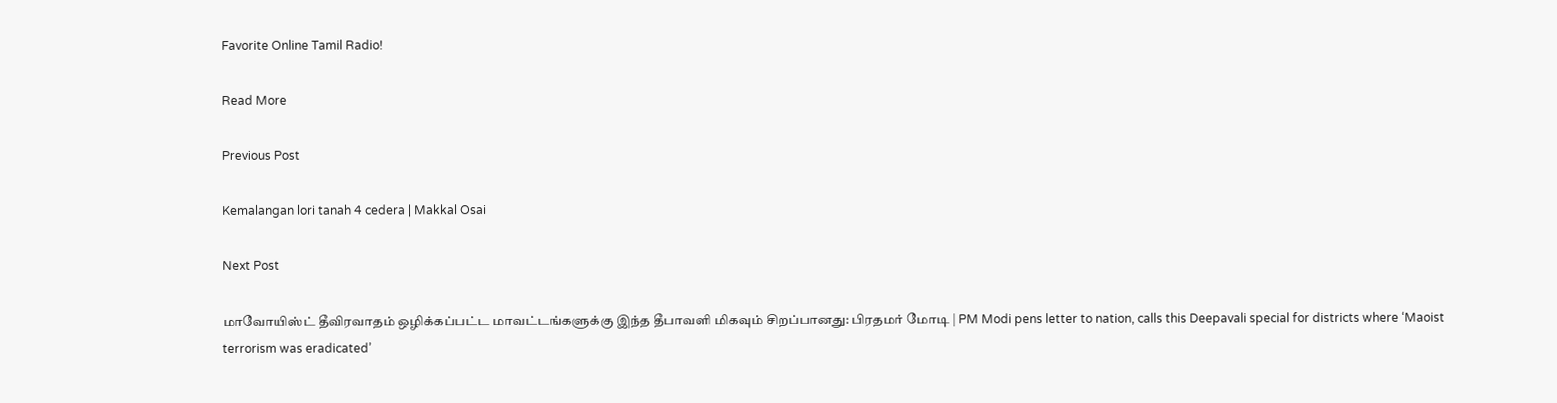Favorite Online Tamil Radio!

Read More

Previous Post

Kemalangan lori tanah 4 cedera | Makkal Osai

Next Post

மாவோயிஸ்ட் தீவிரவாதம் ஒழிக்கப்பட்ட மாவட்டங்களுக்கு இந்த தீபாவளி மிகவும் சிறப்பானது: பிரதமர் மோடி | PM Modi pens letter to nation, calls this Deepavali special for districts where ‘Maoist terrorism was eradicated’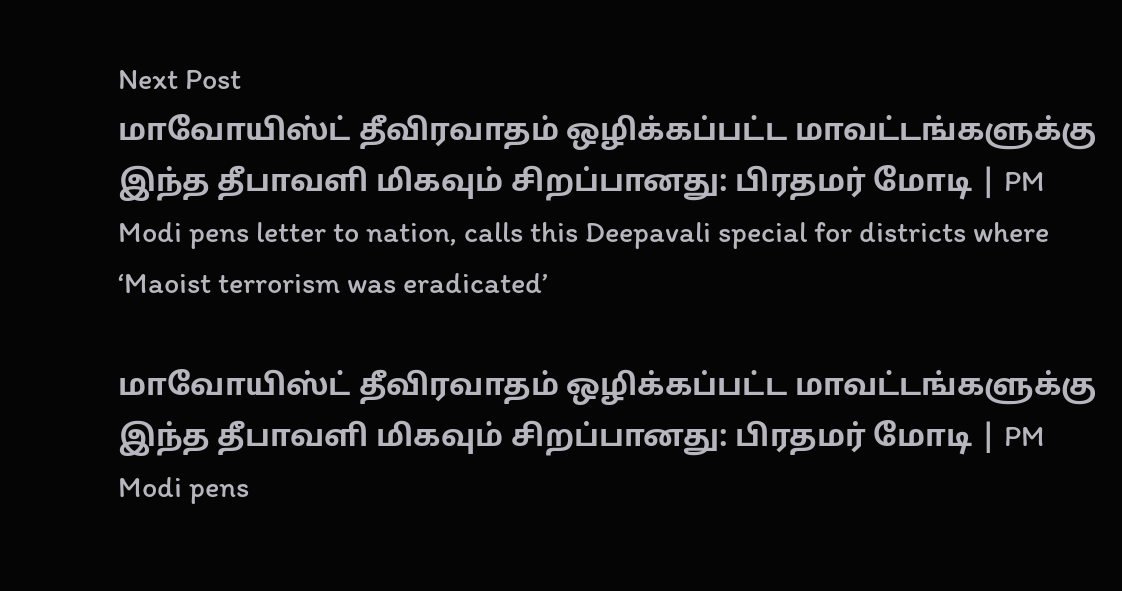Next Post
மாவோயிஸ்ட் தீவிரவாதம் ஒழிக்கப்பட்ட மாவட்டங்களுக்கு இந்த தீபாவளி மிகவும் சிறப்பானது: பிரதமர் மோடி | PM Modi pens letter to nation, calls this Deepavali special for districts where ‘Maoist terrorism was eradicated’

மாவோயிஸ்ட் தீவிரவாதம் ஒழிக்கப்பட்ட மாவட்டங்களுக்கு இந்த தீபாவளி மிகவும் சிறப்பானது: பிரதமர் மோடி | PM Modi pens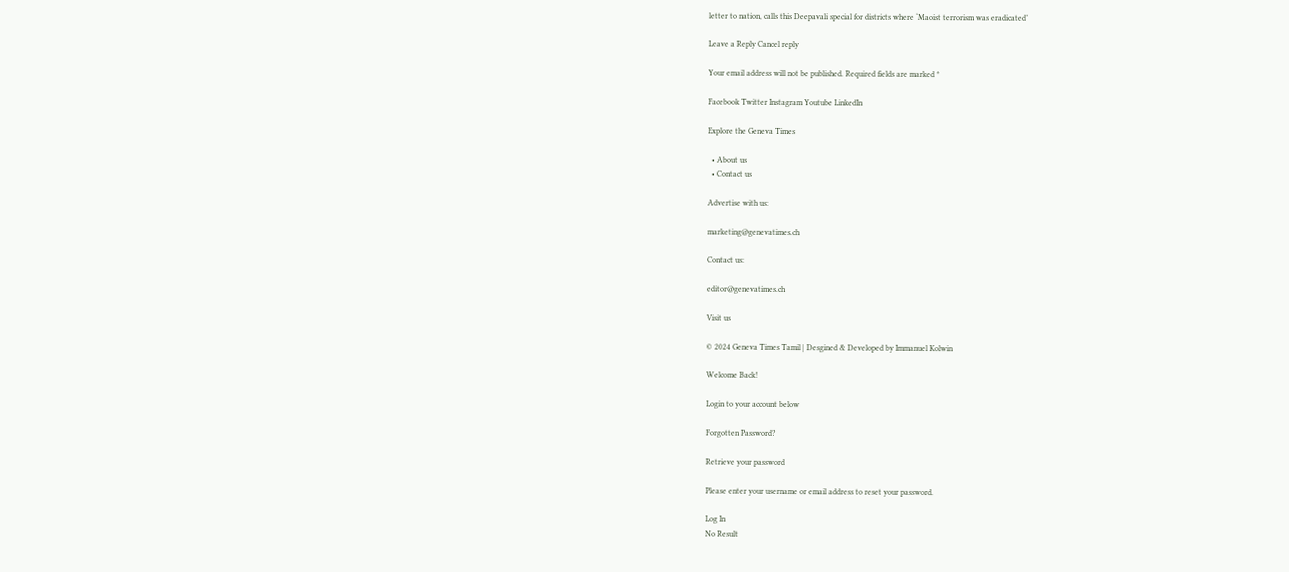letter to nation, calls this Deepavali special for districts where ‘Maoist terrorism was eradicated’

Leave a Reply Cancel reply

Your email address will not be published. Required fields are marked *

Facebook Twitter Instagram Youtube LinkedIn

Explore the Geneva Times

  • About us
  • Contact us

Advertise with us:

marketing@genevatimes.ch

Contact us:

editor@genevatimes.ch

Visit us

© 2024 Geneva Times Tamil | Desgined & Developed by Immanuel Kolwin

Welcome Back!

Login to your account below

Forgotten Password?

Retrieve your password

Please enter your username or email address to reset your password.

Log In
No Result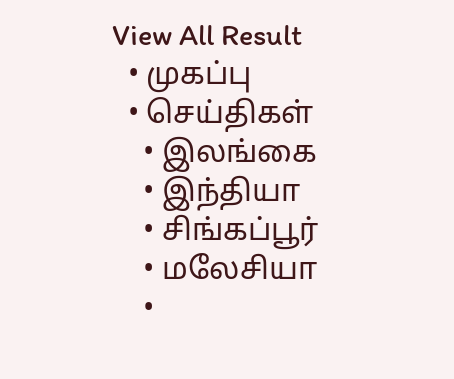View All Result
  • முகப்பு
  • செய்திகள்
    • இலங்கை
    • இந்தியா
    • சிங்கப்பூர்
    • மலேசியா
    •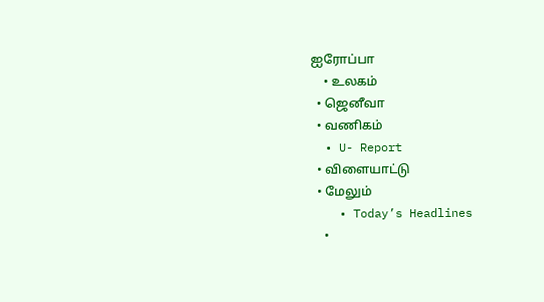ஐரோப்பா
    • உலகம்
  • ஜெனீவா
  • வணிகம்
  • U- Report
  • விளையாட்டு
  • மேலும்
    • Today’s Headlines
    •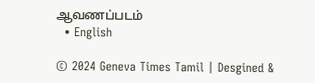ஆவணப்படம்
  • English

© 2024 Geneva Times Tamil | Desgined &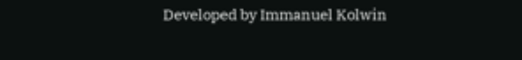Developed by Immanuel Kolwin